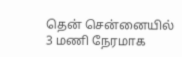தென் சென்னையில் 3 மணி நேரமாக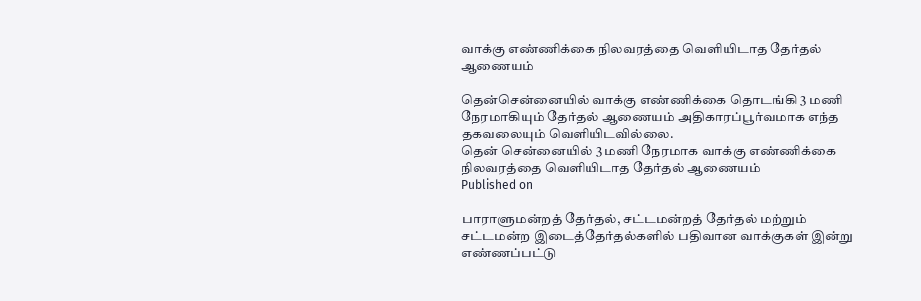வாக்கு எண்ணிக்கை நிலவரத்தை வெளியிடாத தேர்தல் ஆணையம்

தென்சென்னையில் வாக்கு எண்ணிக்கை தொடங்கி 3 மணி நேரமாகியும் தேர்தல் ஆணையம் அதிகாரப்பூர்வமாக எந்த தகவலையும் வெளியிடவில்லை.
தென் சென்னையில் 3 மணி நேரமாக வாக்கு எண்ணிக்கை நிலவரத்தை வெளியிடாத தேர்தல் ஆணையம்
Published on

பாராளுமன்றத் தேர்தல், சட்டமன்றத் தேர்தல் மற்றும் சட்டமன்ற இடைத்தேர்தல்களில் பதிவான வாக்குகள் இன்று எண்ணப்பட்டு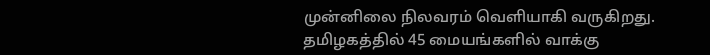முன்னிலை நிலவரம் வெளியாகி வருகிறது. தமிழகத்தில் 45 மையங்களில் வாக்கு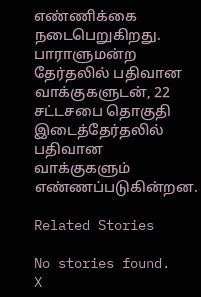எண்ணிக்கை நடைபெறுகிறது. பாராளுமன்ற தேர்தலில் பதிவான வாக்குகளுடன், 22 சட்டசபை தொகுதி இடைத்தேர்தலில் பதிவான வாக்குகளும் எண்ணப்படுகின்றன.

Related Stories

No stories found.
X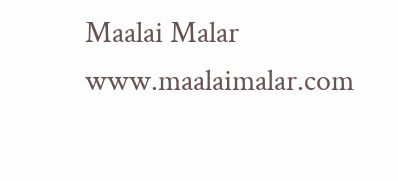Maalai Malar
www.maalaimalar.com